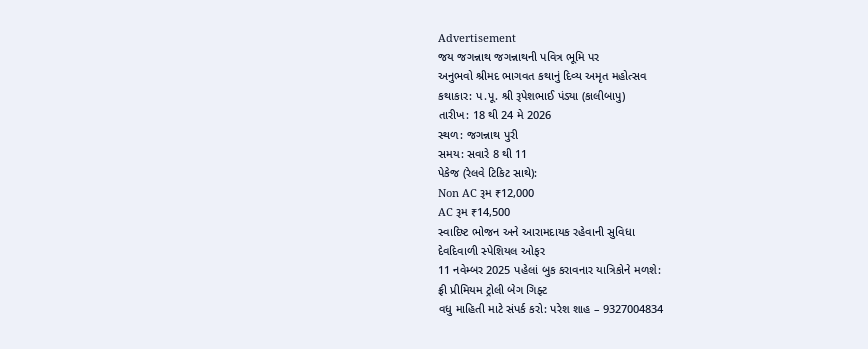Advertisement
જય જગન્નાથ જગન્નાથની પવિત્ર ભૂમિ પર
અનુભવો શ્રીમદ ભાગવત કથાનું દિવ્ય અમૃત મહોત્સવ
કથાકાર: પ.પૂ. શ્રી રૂપેશભાઈ પંડ્યા (કાલીબાપુ)
તારીખ: 18 થી 24 મે 2026
સ્થળ: જગન્નાથ પુરી
સમય: સવારે 8 થી 11
પેકેજ (રેલવે ટિકિટ સાથે):
Non AC રૂમ ₹12,000
AC રૂમ ₹14,500
સ્વાદિષ્ટ ભોજન અને આરામદાયક રહેવાની સુવિધા
દેવદિવાળી સ્પેશિયલ ઓફર
11 નવેમ્બર 2025 પહેલાં બુક કરાવનાર યાત્રિકોને મળશે:
ફ્રી પ્રીમિયમ ટ્રોલી બેગ ગિફ્ટ
વધુ માહિતી માટે સંપર્ક કરો: પરેશ શાહ – 9327004834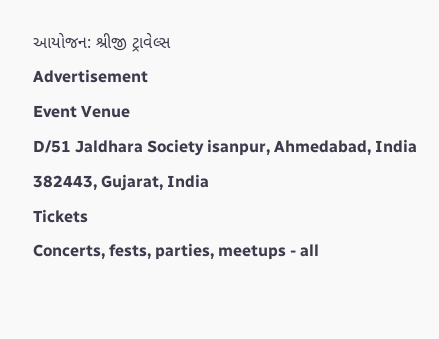આયોજન: શ્રીજી ટ્રાવેલ્સ
Advertisement
Event Venue
D/51 Jaldhara Society isanpur, Ahmedabad, India 382443, Gujarat, India
Tickets
Concerts, fests, parties, meetups - all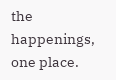the happenings, one place.